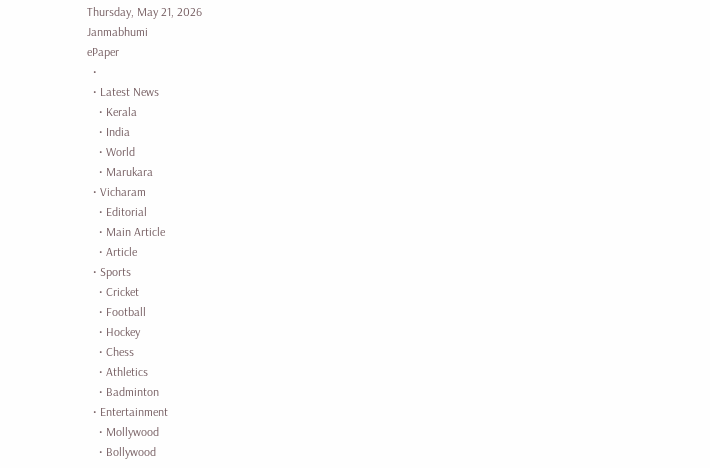Thursday, May 21, 2026
Janmabhumi
ePaper
  •
  • Latest News
    • Kerala
    • India
    • World
    • Marukara
  • Vicharam
    • Editorial
    • Main Article
    • Article
  • Sports
    • Cricket
    • Football
    • Hockey
    • Chess
    • Athletics
    • Badminton
  • Entertainment
    • Mollywood
    • Bollywood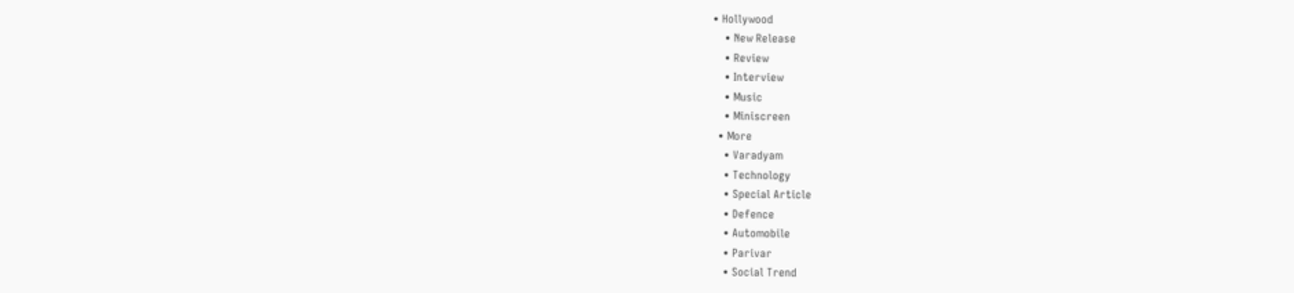• Hollywood
    • New Release
    • Review
    • Interview
    • Music
    • Miniscreen
  • More
    • Varadyam
    • Technology
    • Special Article
    • Defence
    • Automobile
    • Parivar
    • Social Trend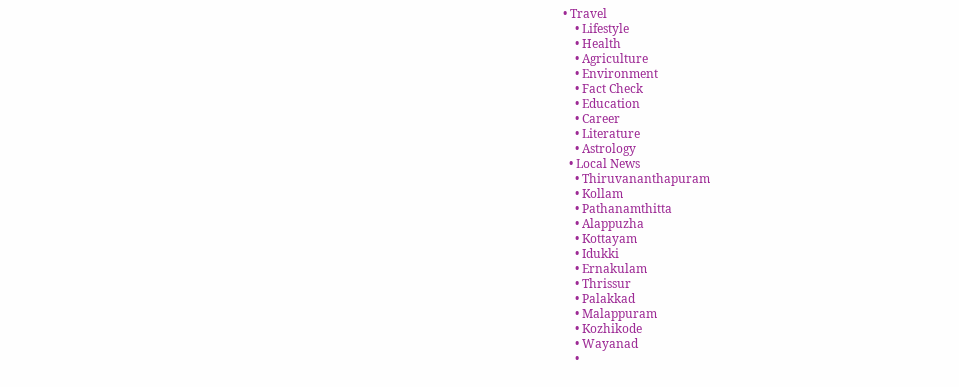• Travel
    • Lifestyle
    • Health
    • Agriculture
    • Environment
    • Fact Check
    • Education
    • Career
    • Literature
    • Astrology
  • Local News
    • Thiruvananthapuram
    • Kollam
    • Pathanamthitta
    • Alappuzha
    • Kottayam
    • Idukki
    • Ernakulam
    • Thrissur
    • Palakkad
    • Malappuram
    • Kozhikode
    • Wayanad
    •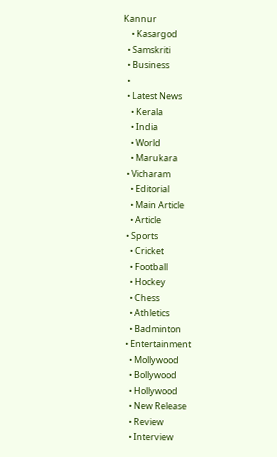Kannur
    • Kasargod
  • Samskriti
  • Business
  •
  • Latest News
    • Kerala
    • India
    • World
    • Marukara
  • Vicharam
    • Editorial
    • Main Article
    • Article
  • Sports
    • Cricket
    • Football
    • Hockey
    • Chess
    • Athletics
    • Badminton
  • Entertainment
    • Mollywood
    • Bollywood
    • Hollywood
    • New Release
    • Review
    • Interview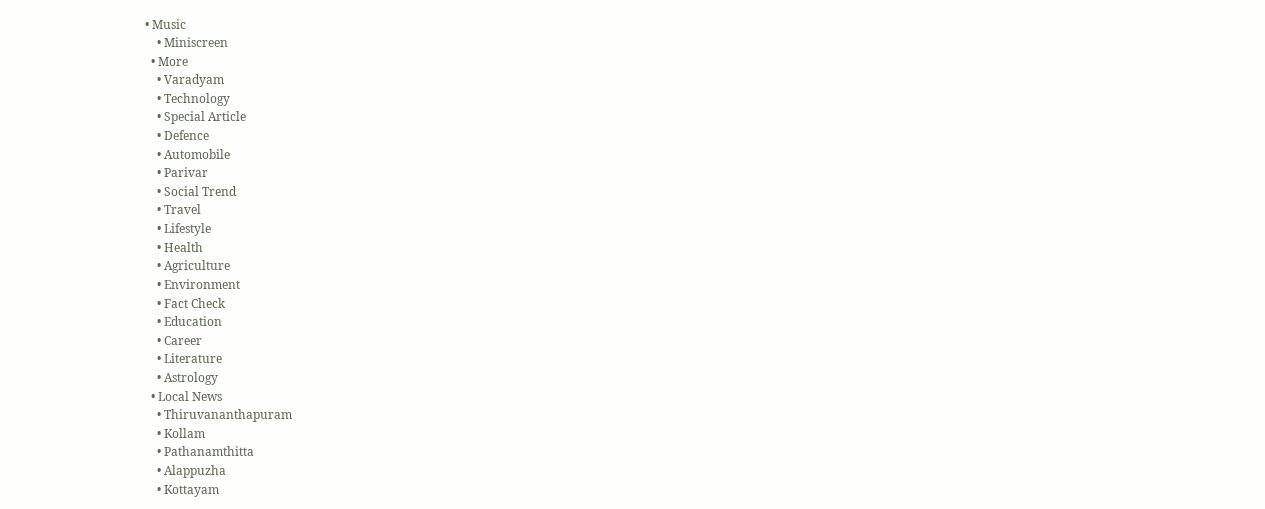• Music
    • Miniscreen
  • More
    • Varadyam
    • Technology
    • Special Article
    • Defence
    • Automobile
    • Parivar
    • Social Trend
    • Travel
    • Lifestyle
    • Health
    • Agriculture
    • Environment
    • Fact Check
    • Education
    • Career
    • Literature
    • Astrology
  • Local News
    • Thiruvananthapuram
    • Kollam
    • Pathanamthitta
    • Alappuzha
    • Kottayam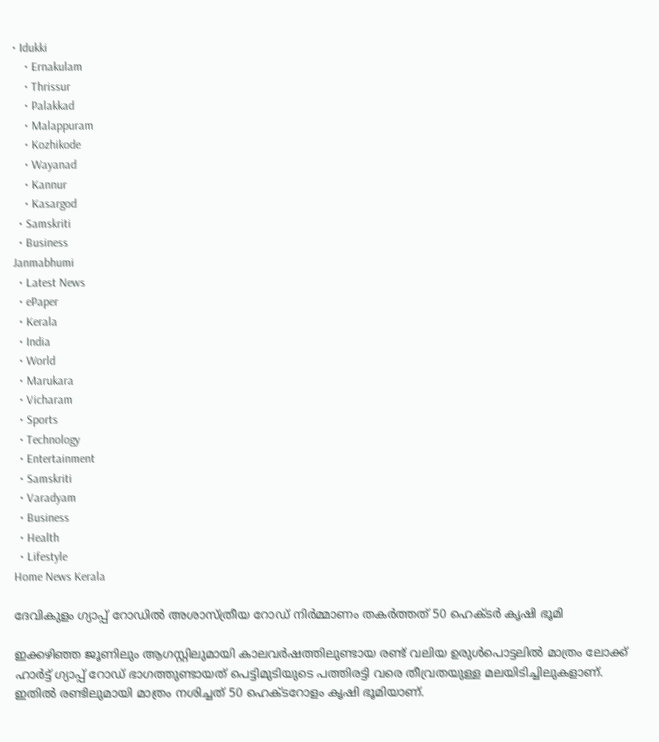• Idukki
    • Ernakulam
    • Thrissur
    • Palakkad
    • Malappuram
    • Kozhikode
    • Wayanad
    • Kannur
    • Kasargod
  • Samskriti
  • Business
Janmabhumi
  • Latest News
  • ePaper
  • Kerala
  • India
  • World
  • Marukara
  • Vicharam
  • Sports
  • Technology
  • Entertainment
  • Samskriti
  • Varadyam
  • Business
  • Health
  • Lifestyle
Home News Kerala

ദേവികുളം ഗ്യാപ്പ് റോഡില്‍ അശാസ്ത്രീയ റോഡ് നിര്‍മ്മാണം തകര്‍ത്തത് 50 ഹെക്ടര്‍ കൃഷി ഭൂമി

ഇക്കഴിഞ്ഞ ജൂണിലും ആഗസ്റ്റിലുമായി കാലവര്‍ഷത്തിലുണ്ടായ രണ്ട് വലിയ ഉരുള്‍പൊട്ടലില്‍ മാത്രം ലോക്ക് ഹാര്‍ട്ട് ഗ്യാപ്പ് റോഡ് ഭാഗത്തുണ്ടായത് പെട്ടിമുടിയുടെ പത്തിരട്ടി വരെ തീവ്രതയുള്ള മലയിടിച്ചിലുകളാണ്. ഇതില്‍ രണ്ടിലുമായി മാത്രം നശിച്ചത് 50 ഹെക്ടറോളം കൃഷി ഭൂമിയാണ്.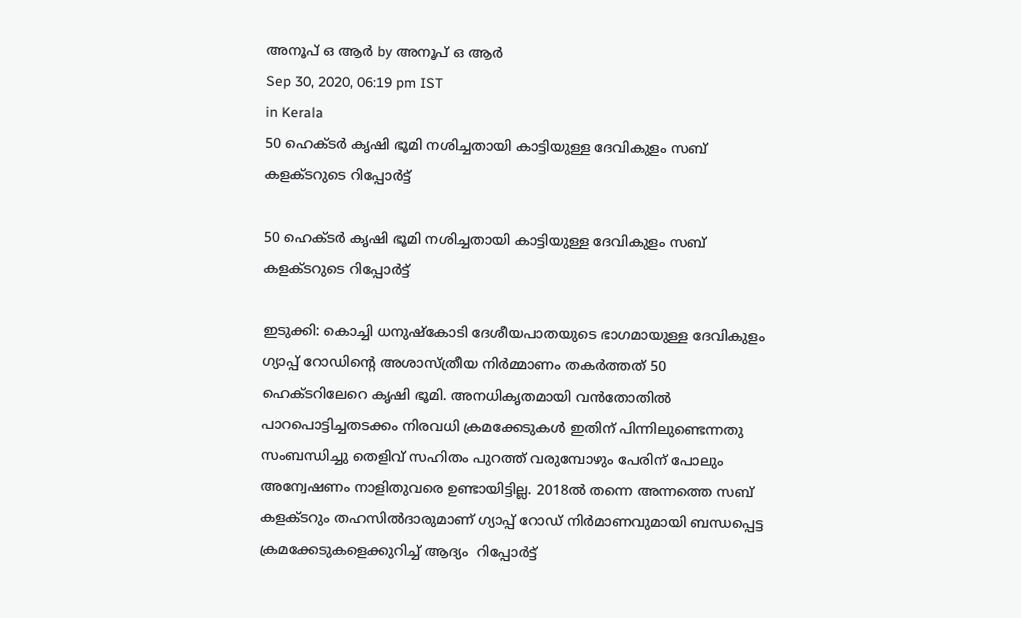അനൂപ് ഒ ആര്‍ by അനൂപ് ഒ ആര്‍
Sep 30, 2020, 06:19 pm IST
in Kerala
50 ഹെക്ടര്‍ കൃഷി ഭൂമി നശിച്ചതായി കാട്ടിയുള്ള ദേവികുളം സബ് കളക്ടറുടെ റിപ്പോര്‍ട്ട്

50 ഹെക്ടര്‍ കൃഷി ഭൂമി നശിച്ചതായി കാട്ടിയുള്ള ദേവികുളം സബ് കളക്ടറുടെ റിപ്പോര്‍ട്ട്

ഇടുക്കി: കൊച്ചി ധനുഷ്‌കോടി ദേശീയപാതയുടെ ഭാഗമായുള്ള ദേവികുളം ഗ്യാപ്പ് റോഡിന്റെ അശാസ്ത്രീയ നിര്‍മ്മാണം തകര്‍ത്തത് 50 ഹെക്ടറിലേറെ കൃഷി ഭൂമി. അനധികൃതമായി വന്‍തോതില്‍ പാറപൊട്ടിച്ചതടക്കം നിരവധി ക്രമക്കേടുകള്‍ ഇതിന് പിന്നിലുണ്ടെന്നതു സംബന്ധിച്ചു തെളിവ് സഹിതം പുറത്ത് വരുമ്പോഴും പേരിന് പോലും അന്വേഷണം നാളിതുവരെ ഉണ്ടായിട്ടില്ല. 2018ല്‍ തന്നെ അന്നത്തെ സബ് കളക്ടറും തഹസില്‍ദാരുമാണ് ഗ്യാപ്പ് റോഡ് നിര്‍മാണവുമായി ബന്ധപ്പെട്ട ക്രമക്കേടുകളെക്കുറിച്ച് ആദ്യം  റിപ്പോര്‍ട്ട്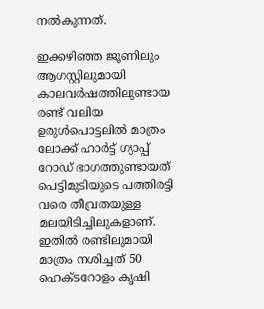നല്‍കുന്നത്.

ഇക്കഴിഞ്ഞ ജൂണിലും ആഗസ്റ്റിലുമായി കാലവര്‍ഷത്തിലുണ്ടായ രണ്ട് വലിയ ഉരുള്‍പൊട്ടലില്‍ മാത്രം ലോക്ക് ഹാര്‍ട്ട് ഗ്യാപ്പ് റോഡ് ഭാഗത്തുണ്ടായത് പെട്ടിമുടിയുടെ പത്തിരട്ടി വരെ തീവ്രതയുള്ള മലയിടിച്ചിലുകളാണ്. ഇതില്‍ രണ്ടിലുമായി മാത്രം നശിച്ചത് 50 ഹെക്ടറോളം കൃഷി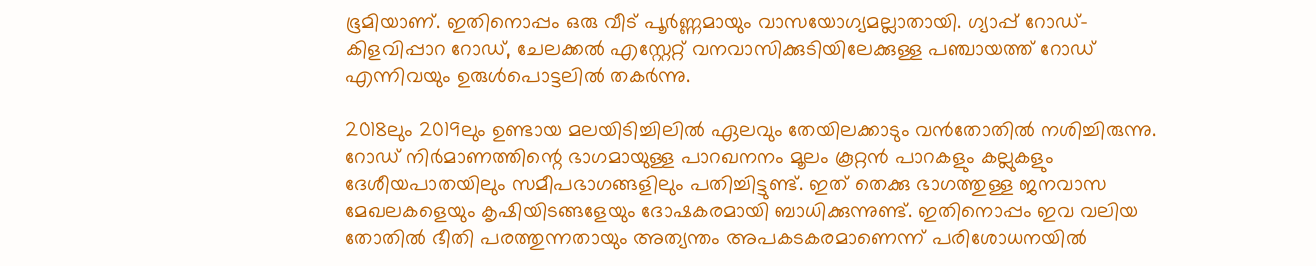ഭൂമിയാണ്. ഇതിനൊപ്പം ഒരു വീട് പൂര്‍ണ്ണമായും വാസയോഗ്യമല്ലാതായി. ഗ്യാപ്പ് റോഡ്-കിളവിപ്പാറ റോഡ്, ചേലക്കല്‍ എസ്റ്റേറ്റ് വനവാസിക്കുടിയിലേക്കുള്ള പഞ്ചായത്ത് റോഡ് എന്നിവയും ഉരുള്‍പൊട്ടലില്‍ തകര്‍ന്നു.

2018ലും 2019ലും ഉണ്ടായ മലയിടിച്ചിലില്‍ ഏലവും തേയിലക്കാടും വന്‍തോതില്‍ നശിച്ചിരുന്നു. റോഡ് നിര്‍മാണത്തിന്റെ ഭാഗമായുള്ള പാറഖനനം മൂലം കൂറ്റന്‍ പാറകളും കല്ലുകളും ദേശീയപാതയിലും സമീപഭാഗങ്ങളിലും പതിച്ചിട്ടുണ്ട്. ഇത് തെക്കു ഭാഗത്തുള്ള ജനവാസ മേഖലകളെയും കൃഷിയിടങ്ങളേയും ദോഷകരമായി ബാധിക്കുന്നുണ്ട്. ഇതിനൊപ്പം ഇവ വലിയ തോതില്‍ ഭീതി പരത്തുന്നതായും അത്യന്തം അപകടകരമാണെന്ന് പരിശോധനയില്‍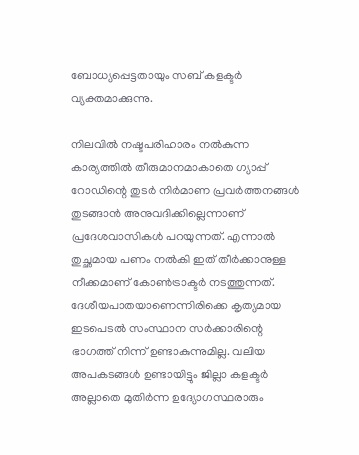ബോധ്യപ്പെട്ടതായും സബ് കളക്ടര്‍ വ്യക്തമാക്കുന്നു.

നിലവില്‍ നഷ്ടപരിഹാരം നല്‍കുന്ന കാര്യത്തില്‍ തീരുമാനമാകാതെ ഗ്യാപ്പ് റോഡിന്റെ തുടര്‍ നിര്‍മാണ പ്രവര്‍ത്തനങ്ങള്‍ തുടങ്ങാന്‍ അനുവദിക്കില്ലെന്നാണ് പ്രദേശവാസികള്‍ പറയുന്നത്. എന്നാല്‍ തുച്ഛമായ പണം നല്‍കി ഇത് തീര്‍ക്കാനുള്ള നീക്കമാണ് കോണ്‍ട്രാക്ടര്‍ നടത്തുന്നത്. ദേശീയപാതയാണെന്നിരിക്കെ കൃത്യമായ ഇടപെടല്‍ സംസ്ഥാന സര്‍ക്കാരിന്റെ ഭാഗത്ത് നിന്ന് ഉണ്ടാകുന്നുമില്ല. വലിയ അപകടങ്ങള്‍ ഉണ്ടായിട്ടും ജില്ലാ കളക്ടര്‍ അല്ലാതെ മുതിര്‍ന്ന ഉദ്യോഗസ്ഥരാരും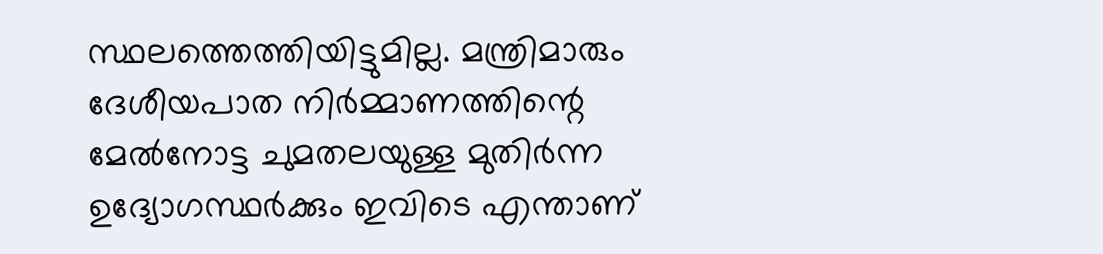സ്ഥലത്തെത്തിയിട്ടുമില്ല. മന്ത്രിമാരും ദേശീയപാത നിര്‍മ്മാണത്തിന്റെ മേല്‍നോട്ട ചുമതലയുള്ള മുതിര്‍ന്ന ഉദ്യോഗസ്ഥര്‍ക്കും ഇവിടെ എന്താണ്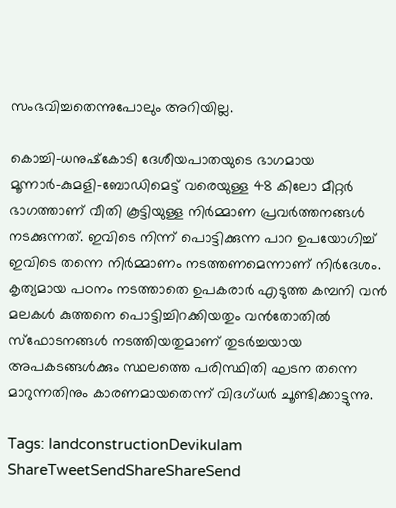സംഭവിച്ചതെന്നുപോലും അറിയില്ല.

കൊച്ചി-ധനുഷ്‌കോടി ദേശീയപാതയുടെ ഭാഗമായ മൂന്നാര്‍-കുമളി-ബോഡിമെട്ട് വരെയുള്ള 48 കിലോ മീറ്റര്‍ ഭാഗത്താണ് വീതി കൂട്ടിയുള്ള നിര്‍മ്മാണ പ്രവര്‍ത്തനങ്ങള്‍ നടക്കുന്നത്. ഇവിടെ നിന്ന് പൊട്ടിക്കുന്ന പാറ ഉപയോഗിച്ച് ഇവിടെ തന്നെ നിര്‍മ്മാണം നടത്തണമെന്നാണ് നിര്‍ദേശം. കൃത്യമായ പഠനം നടത്താതെ ഉപകരാര്‍ എടുത്ത കമ്പനി വന്‍ മലകള്‍ കുത്തനെ പൊട്ടിച്ചിറക്കിയതും വന്‍തോതില്‍ സ്‌ഫോടനങ്ങള്‍ നടത്തിയതുമാണ് തുടര്‍ച്ചയായ അപകടങ്ങള്‍ക്കും സ്ഥലത്തെ പരിസ്ഥിതി ഘടന തന്നെ മാറുന്നതിനും കാരണമായതെന്ന് വിദഗ്ധര്‍ ചൂണ്ടിക്കാട്ടുന്നു.

Tags: landconstructionDevikulam
ShareTweetSendShareShareSend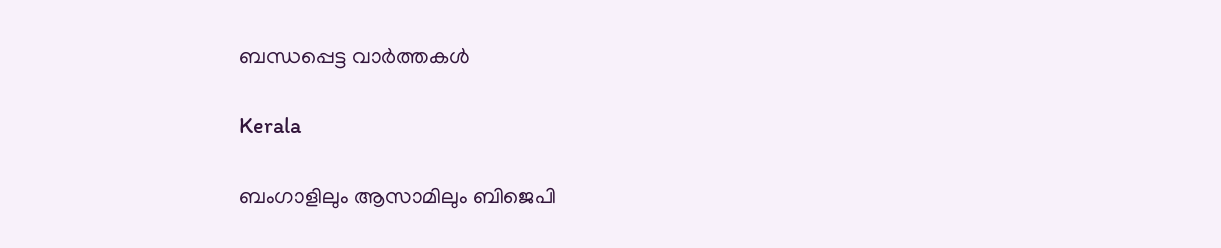ബന്ധപ്പെട്ട വാര്‍ത്തകള്‍

Kerala

ബംഗാളിലും ആസാമിലും ബിജെപി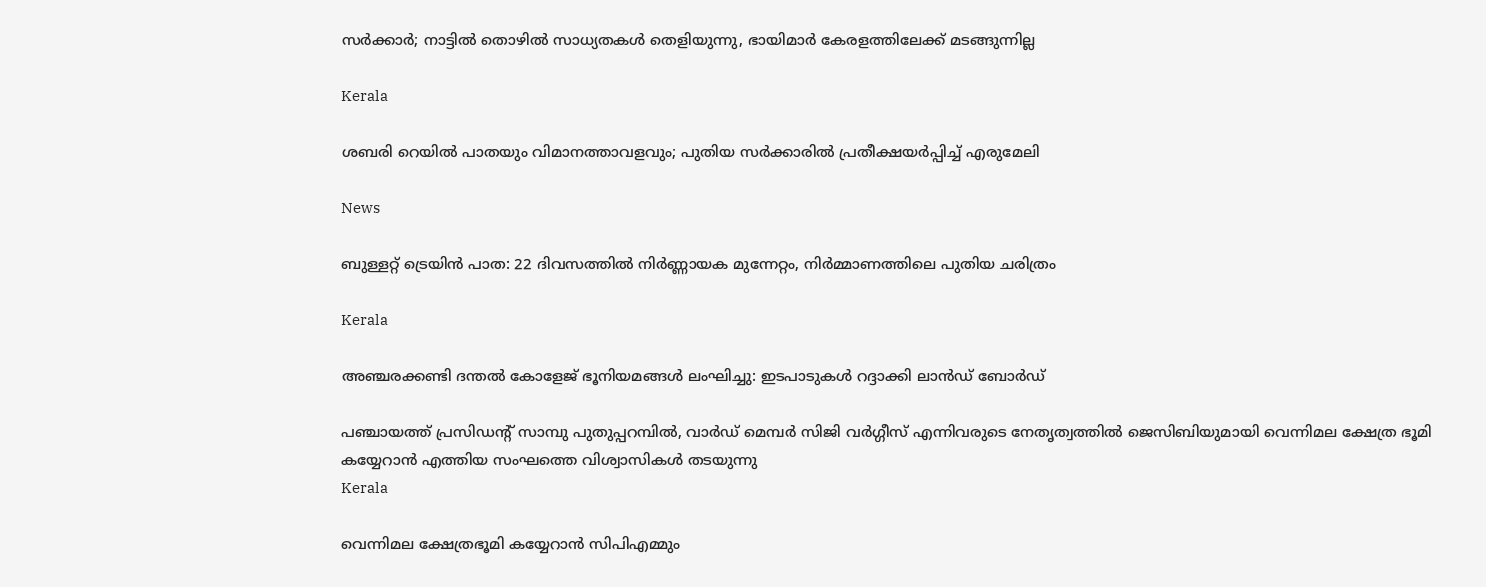സര്‍ക്കാര്‍; നാട്ടില്‍ തൊഴില്‍ സാധ്യതകള്‍ തെളിയുന്നു, ഭായിമാര്‍ കേരളത്തിലേക്ക് മടങ്ങുന്നില്ല

Kerala

ശബരി റെയില്‍ പാതയും വിമാനത്താവളവും; പുതിയ സര്‍ക്കാരില്‍ പ്രതീക്ഷയര്‍പ്പിച്ച് എരുമേലി

News

ബുള്ളറ്റ് ട്രെയിൻ പാത: 22 ദിവസത്തിൽ നിർണ്ണായക മുന്നേറ്റം, നിർമ്മാണത്തിലെ പുതിയ ചരിത്രം

Kerala

അഞ്ചരക്കണ്ടി ദന്തല്‍ കോളേജ് ഭൂനിയമങ്ങള്‍ ലംഘിച്ചു: ഇടപാടുകള്‍ റദ്ദാക്കി ലാന്‍ഡ് ബോര്‍ഡ്

പഞ്ചായത്ത് പ്രസിഡന്റ് സാമ്പു പുതുപ്പറമ്പില്‍, വാര്‍ഡ് മെമ്പര്‍ സിജി വര്‍ഗ്ഗീസ് എന്നിവരുടെ നേതൃത്വത്തില്‍ ജെസിബിയുമായി വെന്നിമല ക്ഷേത്ര ഭൂമി കയ്യേറാന്‍ എത്തിയ സംഘത്തെ വിശ്വാസികള്‍ തടയുന്നു
Kerala

വെന്നിമല ക്ഷേത്രഭൂമി കയ്യേറാന്‍ സിപിഎമ്മും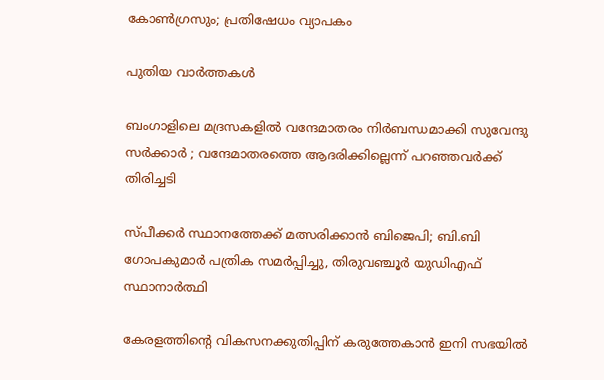കോണ്‍ഗ്രസും; പ്രതിഷേധം വ്യാപകം

പുതിയ വാര്‍ത്തകള്‍

ബംഗാളിലെ മദ്രസകളിൽ വന്ദേമാതരം നിർബന്ധമാക്കി സുവേന്ദു സർക്കാർ ; വന്ദേമാതരത്തെ ആദരിക്കില്ലെന്ന് പറഞ്ഞവർക്ക് തിരിച്ചടി

സ്പീക്കർ സ്ഥാനത്തേക്ക് മത്സരിക്കാൻ ബിജെപി; ബി.ബി ഗോപകുമാർ പത്രിക സമർപ്പിച്ചു, തിരുവഞ്ചൂർ യുഡിഎഫ് സ്ഥാനാർത്ഥി

കേരളത്തിന്റെ വികസനക്കുതിപ്പിന് കരുത്തേകാൻ ഇനി സഭയിൽ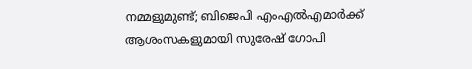നമ്മളുമുണ്ട്; ബിജെപി എംഎൽഎമാർക്ക് ആശംസകളുമായി സുരേഷ് ഗോപി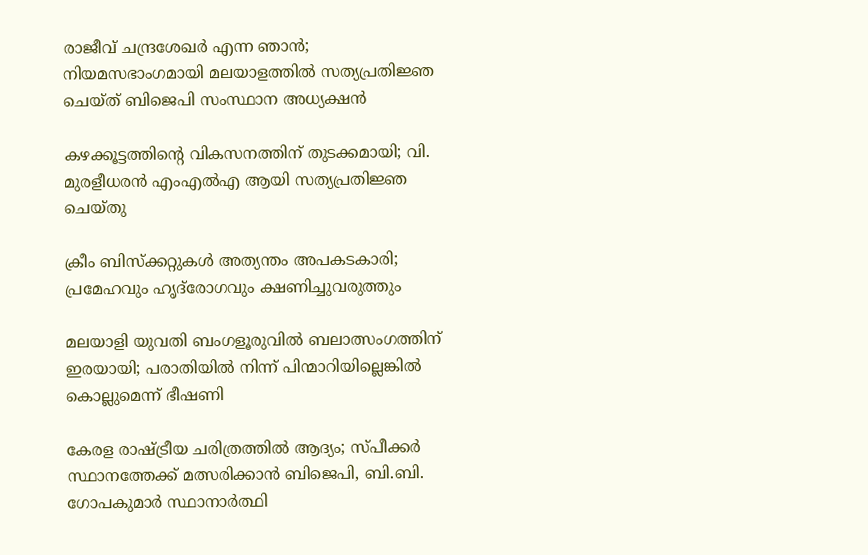രാജീവ് ചന്ദ്രശേഖർ എന്ന ഞാൻ; നിയമസഭാംഗമായി മലയാളത്തിൽ സത്യപ്രതിജ്ഞ ചെയ്ത് ബിജെപി സംസ്ഥാന അധ്യക്ഷൻ

കഴക്കൂട്ടത്തിന്റെ വികസനത്തിന് തുടക്കമായി; വി. മുരളീധരൻ എംഎൽഎ ആയി സത്യപ്രതിജ്ഞ ചെയ്തു

ക്രീം ബിസ്‌ക്കറ്റുകള്‍ അത്യന്തം അപകടകാരി; പ്രമേഹവും ഹൃദ്‌രോഗവും ക്ഷണിച്ചുവരുത്തും

മലയാളി യുവതി ബംഗളൂരുവിൽ ബലാത്സംഗത്തിന് ഇരയായി; പരാതിയിൽ നിന്ന് പിന്മാറിയില്ലെങ്കിൽ കൊല്ലുമെന്ന് ഭീഷണി

കേരള രാഷ്‌ട്രീയ ചരിത്രത്തിൽ ആദ്യം; സ്പീക്കർ സ്ഥാനത്തേക്ക് മത്സരിക്കാൻ ബിജെപി, ബി.ബി. ഗോപകുമാർ സ്ഥാനാർത്ഥി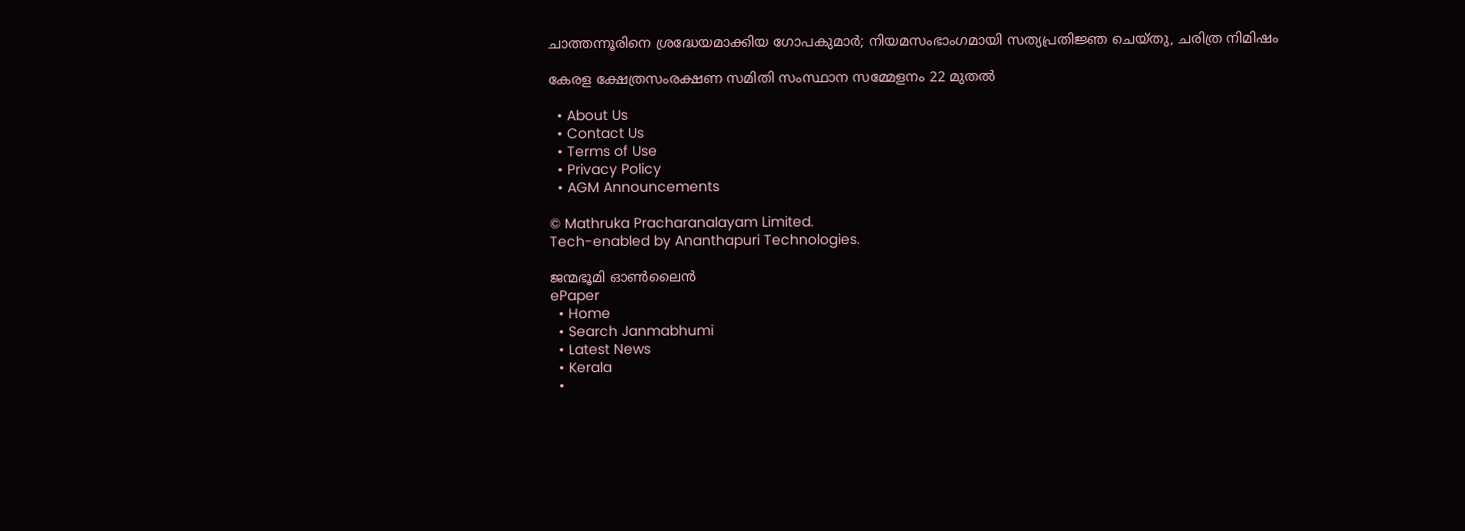ചാത്തന്നൂരിനെ ശ്രദ്ധേയമാക്കിയ ഗോപകുമാർ; നിയമസംഭാംഗമായി സത്യപ്രതിജ്ഞ ചെയ്തു, ചരിത്ര നിമിഷം

കേരള ക്ഷേത്രസംരക്ഷണ സമിതി സംസ്ഥാന സമ്മേളനം 22 മുതല്‍

  • About Us
  • Contact Us
  • Terms of Use
  • Privacy Policy
  • AGM Announcements

© Mathruka Pracharanalayam Limited.
Tech-enabled by Ananthapuri Technologies.

ജന്മഭൂമി ഓണ്‍ലൈന്‍
ePaper
  • Home
  • Search Janmabhumi
  • Latest News
  • Kerala
  •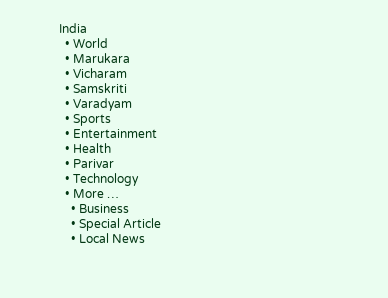India
  • World
  • Marukara
  • Vicharam
  • Samskriti
  • Varadyam
  • Sports
  • Entertainment
  • Health
  • Parivar
  • Technology
  • More …
    • Business
    • Special Article
    • Local News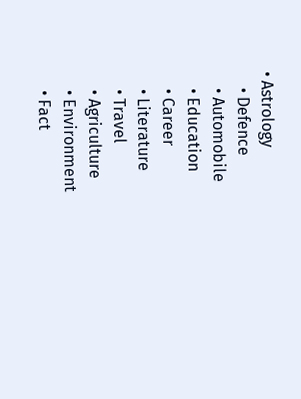• Astrology
    • Defence
    • Automobile
    • Education
    • Career
    • Literature
    • Travel
    • Agriculture
    • Environment
    • Fact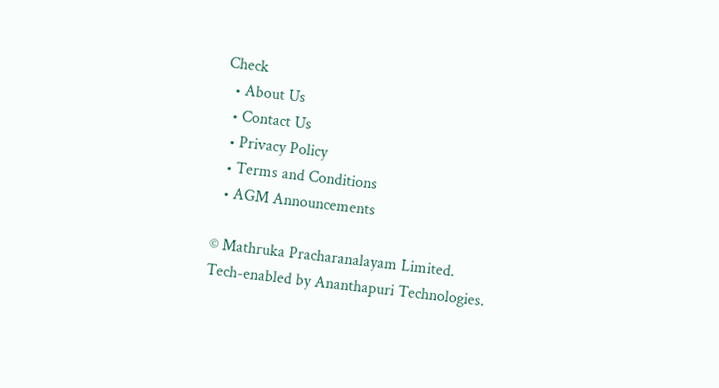Check
  • About Us
  • Contact Us
  • Privacy Policy
  • Terms and Conditions
  • AGM Announcements

© Mathruka Pracharanalayam Limited.
Tech-enabled by Ananthapuri Technologies.